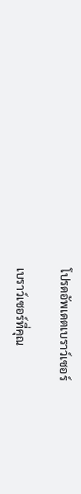โปรดอัพเดตเบราว์เซอร์

เบราว์เซอร์ที่คุณ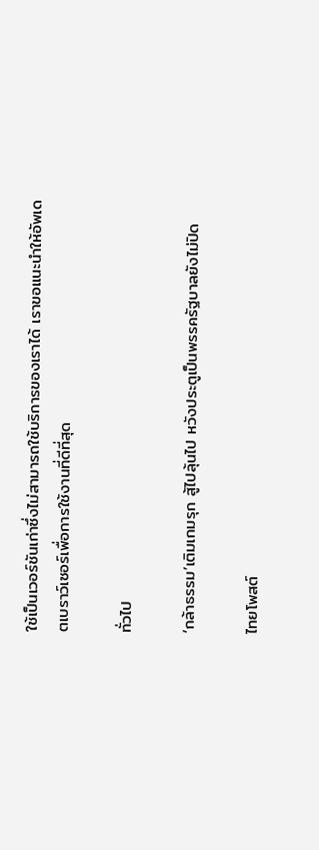ใช้เป็นเวอร์ชันเก่าซึ่งไม่สามารถใช้บริการของเราได้ เราขอแนะนำให้อัพเดตเบราว์เซอร์เพื่อการใช้งานที่ดีที่สุด

ทั่วไป

‘กล้าธรรม’เติมเกมรุก สู้ไปลุ้นไป หวังประตูเป็นพรรครัฐบาลยังไม่ปิด

ไทยโพสต์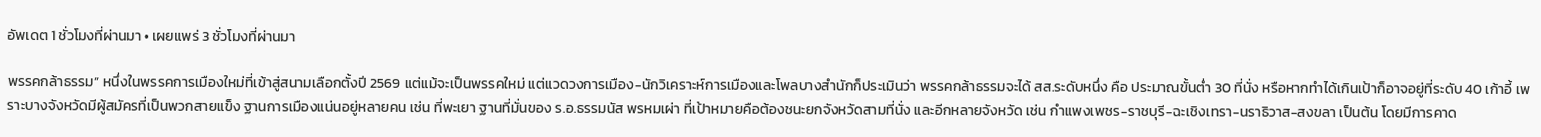อัพเดต 1 ชั่วโมงที่ผ่านมา • เผยแพร่ 3 ชั่วโมงที่ผ่านมา

พรรคกล้าธรรม” หนึ่งในพรรคการเมืองใหม่ที่เข้าสู่สนามเลือกตั้งปี 2569 แต่แม้จะเป็นพรรคใหม่ แต่แวดวงการเมือง-นักวิเคราะห์การเมืองและโพลบางสำนักก็ประเมินว่า พรรคกล้าธรรมจะได้ สส.ระดับหนึ่ง คือ ประมาณขั้นต่ำ 30 ที่นั่ง หรือหากทำได้เกินเป้าก็อาจอยู่ที่ระดับ 40 เก้าอี้ เพราะบางจังหวัดมีผู้สมัครที่เป็นพวกสายแข็ง ฐานการเมืองแน่นอยู่หลายคน เช่น ที่พะเยา ฐานที่มั่นของ ร.อ.ธรรมนัส พรหมเผ่า ที่เป้าหมายคือต้องชนะยกจังหวัดสามที่นั่ง และอีกหลายจังหวัด เช่น กำแพงเพชร-ราชบุรี-ฉะเชิงเทรา-นราธิวาส-สงขลา เป็นต้น โดยมีการคาด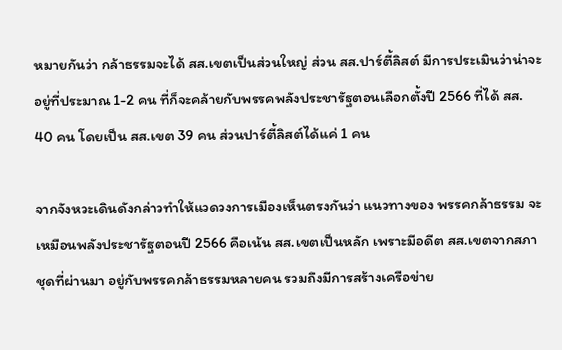หมายกันว่า กล้าธรรมจะได้ สส.เขตเป็นส่วนใหญ่ ส่วน สส.ปาร์ตี้ลิสต์ มีการประเมินว่าน่าจะอยู่ที่ประมาณ 1-2 คน ที่ก็จะคล้ายกับพรรคพลังประชารัฐตอนเลือกตั้งปี 2566 ที่ได้ สส. 40 คน โดยเป็น สส.เขต 39 คน ส่วนปาร์ตี้ลิสต์ได้แค่ 1 คน

จากจังหวะเดินดังกล่าวทำให้แวดวงการเมืองเห็นตรงกันว่า แนวทางของ พรรคกล้าธรรม จะเหมือนพลังประชารัฐตอนปี 2566 คือเน้น สส.เขตเป็นหลัก เพราะมีอดีต สส.เขตจากสภาชุดที่ผ่านมา อยู่กับพรรคกล้าธรรมหลายคน รวมถึงมีการสร้างเครือข่าย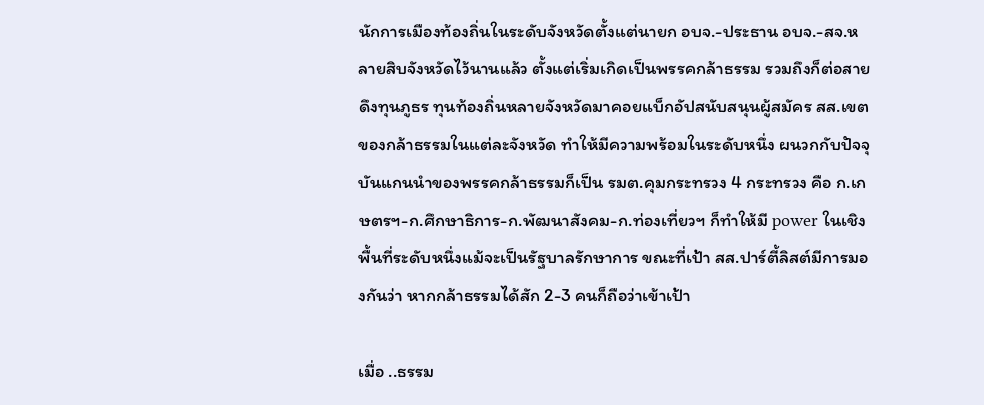นักการเมืองท้องถิ่นในระดับจังหวัดตั้งแต่นายก อบจ.-ประธาน อบจ.-สจ.หลายสิบจังหวัดไว้นานแล้ว ตั้งแต่เริ่มเกิดเป็นพรรคกล้าธรรม รวมถึงก็ต่อสายดึงทุนภูธร ทุนท้องถิ่นหลายจังหวัดมาคอยแบ็กอัปสนับสนุนผู้สมัคร สส.เขตของกล้าธรรมในแต่ละจังหวัด ทำให้มีความพร้อมในระดับหนึ่ง ผนวกกับปัจจุบันแกนนำของพรรคกล้าธรรมก็เป็น รมต.คุมกระทรวง 4 กระทรวง คือ ก.เกษตรฯ-ก.ศึกษาธิการ-ก.พัฒนาสังคม-ก.ท่องเที่ยวฯ ก็ทำให้มี power ในเชิงพื้นที่ระดับหนึ่งแม้จะเป็นรัฐบาลรักษาการ ขณะที่เป้า สส.ปาร์ตี้ลิสต์มีการมองกันว่า หากกล้าธรรมได้สัก 2-3 คนก็ถือว่าเข้าเป้า

เมื่อ ..ธรรม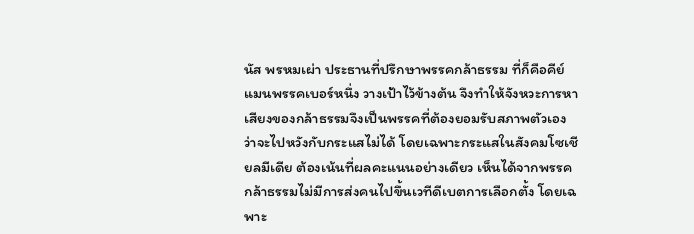นัส พรหมเผ่า ประธานที่ปรึกษาพรรคกล้าธรรม ที่ก็คือคีย์แมนพรรคเบอร์หนึ่ง วางเป้าไว้ข้างต้น จึงทำให้จังหวะการหาเสียงของกล้าธรรมจึงเป็นพรรคที่ต้องยอมรับสภาพตัวเองว่าจะไปหวังกับกระแสไม่ได้ โดยเฉพาะกระแสในสังคมโซเชียลมีเดีย ต้องเน้นที่ผลคะแนนอย่างเดียว เห็นได้จากพรรคกล้าธรรมไม่มีการส่งคนไปขึ้นเวทีดีเบตการเลือกตั้ง โดยเฉพาะ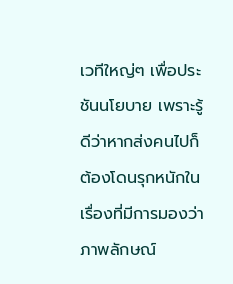เวทีใหญ่ๆ เพื่อประชันนโยบาย เพราะรู้ดีว่าหากส่งคนไปก็ต้องโดนรุกหนักในเรื่องที่มีการมองว่าภาพลักษณ์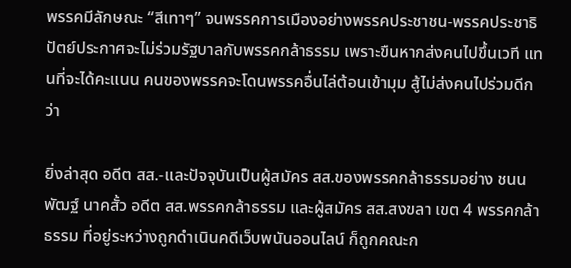พรรคมีลักษณะ “สีเทาๆ” จนพรรคการเมืองอย่างพรรคประชาชน-พรรคประชาธิปัตย์ประกาศจะไม่ร่วมรัฐบาลกับพรรคกล้าธรรม เพราะขืนหากส่งคนไปขึ้นเวที แทนที่จะได้คะแนน คนของพรรคจะโดนพรรคอื่นไล่ต้อนเข้ามุม สู้ไม่ส่งคนไปร่วมดีกว่า

ยิ่งล่าสุด อดีต สส.-และปัจจุบันเป็นผู้สมัคร สส.ของพรรคกล้าธรรมอย่าง ชนนพัฒฐ์ นาคสั้ว อดีต สส.พรรคกล้าธรรม และผู้สมัคร สส.สงขลา เขต 4 พรรคกล้าธรรม ที่อยู่ระหว่างถูกดำเนินคดีเว็บพนันออนไลน์ ก็ถูกคณะก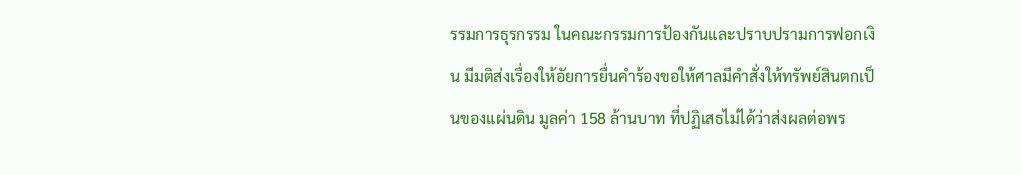รรมการธุรกรรม ในคณะกรรมการป้องกันและปราบปรามการฟอกเงิน มีมติส่งเรื่องให้อัยการยื่นคำร้องขอให้ศาลมีคำสั่งให้ทรัพย์สินตกเป็นของแผ่นดิน มูลค่า 158 ล้านบาท ที่ปฏิเสธไม่ได้ว่าส่งผลต่อพร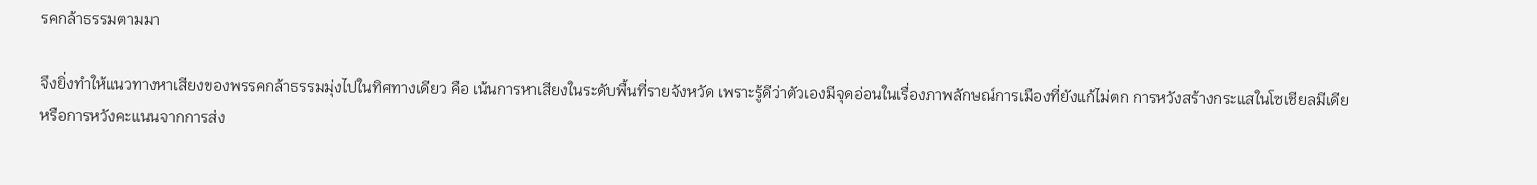รคกล้าธรรมตามมา

จึงยิ่งทำให้แนวทางหาเสียงของพรรคกล้าธรรมมุ่งไปในทิศทางเดียว คือ เน้นการหาเสียงในระดับพื้นที่รายจังหวัด เพราะรู้ดีว่าตัวเองมีจุดอ่อนในเรื่องภาพลักษณ์การเมืองที่ยังแก้ไม่ตก การหวังสร้างกระแสในโซเชียลมีเดียหรือการหวังคะแนนจากการส่ง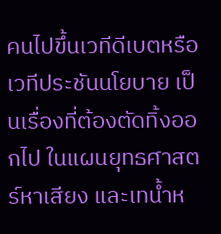คนไปขึ้นเวทีดีเบตหรือเวทีประชันนโยบาย เป็นเรื่องที่ต้องตัดทิ้งออกไป ในแผนยุทธศาสตร์หาเสียง และเทน้ำห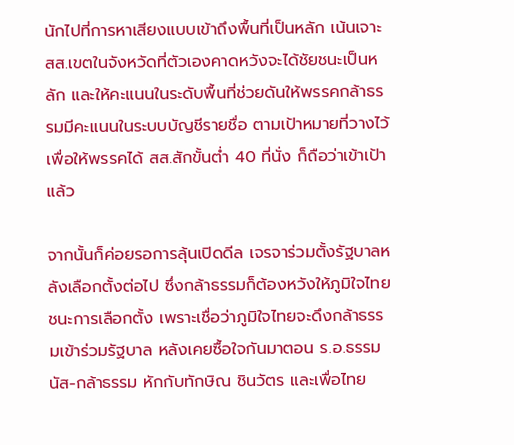นักไปที่การหาเสียงแบบเข้าถึงพื้นที่เป็นหลัก เน้นเจาะ สส.เขตในจังหวัดที่ตัวเองคาดหวังจะได้ชัยชนะเป็นหลัก และให้คะแนนในระดับพื้นที่ช่วยดันให้พรรคกล้าธรรมมีคะแนนในระบบบัญชีรายชื่อ ตามเป้าหมายที่วางไว้ เพื่อให้พรรคได้ สส.สักขั้นต่ำ 40 ที่นั่ง ก็ถือว่าเข้าเป้าแล้ว

จากนั้นก็ค่อยรอการลุ้นเปิดดีล เจรจาร่วมตั้งรัฐบาลหลังเลือกตั้งต่อไป ซึ่งกล้าธรรมก็ต้องหวังให้ภูมิใจไทยชนะการเลือกตั้ง เพราะเชื่อว่าภูมิใจไทยจะดึงกล้าธรรมเข้าร่วมรัฐบาล หลังเคยซื้อใจกันมาตอน ร.อ.ธรรมนัส-กล้าธรรม หักกับทักษิณ ชินวัตร และเพื่อไทย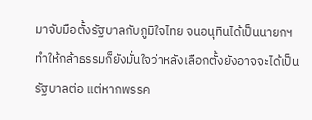มาจับมือตั้งรัฐบาลกับภูมิใจไทย จนอนุทินได้เป็นนายกฯ ทำให้กล้าธรรมก็ยังมั่นใจว่าหลังเลือกตั้งยังอาจจะได้เป็นรัฐบาลต่อ แต่หากพรรค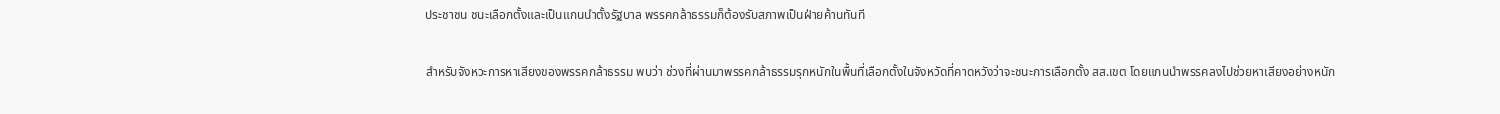ประชาชน ชนะเลือกตั้งและเป็นแกนนำตั้งรัฐบาล พรรคกล้าธรรมก็ต้องรับสภาพเป็นฝ่ายค้านทันที

สำหรับจังหวะการหาเสียงของพรรคกล้าธรรม พบว่า ช่วงที่ผ่านมาพรรคกล้าธรรมรุกหนักในพื้นที่เลือกตั้งในจังหวัดที่คาดหวังว่าจะชนะการเลือกตั้ง สส.เขต โดยแกนนำพรรคลงไปช่วยหาเสียงอย่างหนัก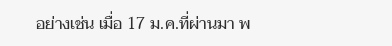อย่างเช่น เมื่อ 17 ม.ค.ที่ผ่านมา พ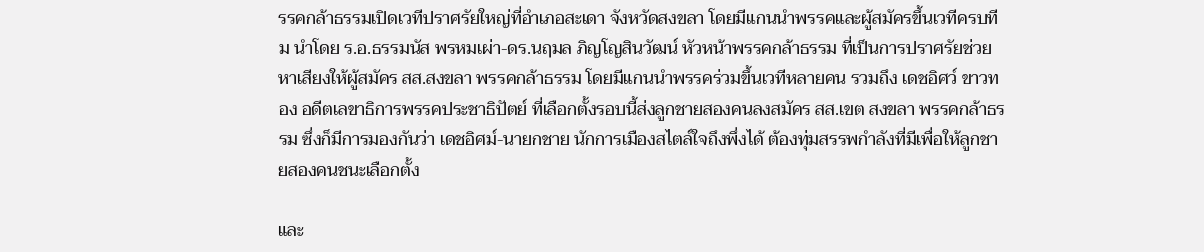รรคกล้าธรรมเปิดเวทีปราศรัยใหญ่ที่อำเภอสะเดา จังหวัดสงขลา โดยมีแกนนำพรรคและผู้สมัครขึ้นเวทีครบทีม นำโดย ร.อ.ธรรมนัส พรหมเผ่า-ดร.นฤมล ภิญโญสินวัฒน์ หัวหน้าพรรคกล้าธรรม ที่เป็นการปราศรัยช่วยหาเสียงให้ผู้สมัคร สส.สงขลา พรรคกล้าธรรม โดยมีแกนนำพรรคร่วมขึ้นเวทีหลายคน รวมถึง เดชอิศว์ ขาวทอง อดีตเลขาธิการพรรคประชาธิปัตย์ ที่เลือกตั้งรอบนี้ส่งลูกชายสองคนลงสมัคร สส.เขต สงขลา พรรคกล้าธรรม ซึ่งก็มีการมองกันว่า เดชอิศม์-นายกชาย นักการเมืองสไตล์ใจถึงพึ่งได้ ต้องทุ่มสรรพกำลังที่มีเพื่อให้ลูกชายสองคนชนะเลือกตั้ง

และ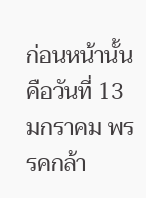ก่อนหน้านั้น คือวันที่ 13 มกราคม พรรคกล้า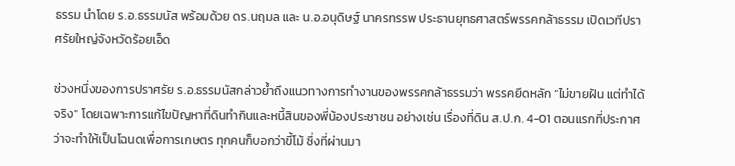ธรรม นำโดย ร.อ.ธรรมนัส พร้อมด้วย ดร.นฤมล และ น.อ.อนุดิษฐ์ นาครทรรพ ประธานยุทธศาสตร์พรรคกล้าธรรม เปิดเวทีปราศรัยใหญ่จังหวัดร้อยเอ็ด

ช่วงหนึ่งของการปราศรัย ร.อ.ธรรมนัสกล่าวย้ำถึงแนวทางการทำงานของพรรคกล้าธรรมว่า พรรคยึดหลัก “ไม่ขายฝัน แต่ทำได้จริง” โดยเฉพาะการแก้ไขปัญหาที่ดินทำกินและหนี้สินของพี่น้องประชาชน อย่างเช่น เรื่องที่ดิน ส.ป.ก. 4-01 ตอนแรกที่ประกาศว่าจะทำให้เป็นโฉนดเพื่อการเกษตร ทุกคนก็บอกว่าขี้โม้ ซึ่งที่ผ่านมา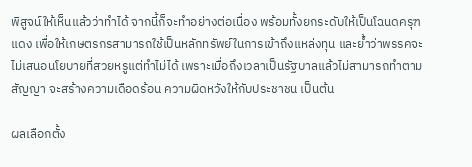พิสูจน์ให้เห็นแล้วว่าทำได้ จากนี้ก็จะทำอย่างต่อเนื่อง พร้อมทั้งยกระดับให้เป็นโฉนดครุฑแดง เพื่อให้เกษตรกรสามารถใช้เป็นหลักทรัพย์ในการเข้าถึงแหล่งทุน และย้ำว่าพรรคจะไม่เสนอนโยบายที่สวยหรูแต่ทำไม่ได้ เพราะเมื่อถึงเวลาเป็นรัฐบาลแล้วไม่สามารถทำตามสัญญา จะสร้างความเดือดร้อน ความผิดหวังให้กับประชาชน เป็นต้น

ผลเลือกตั้ง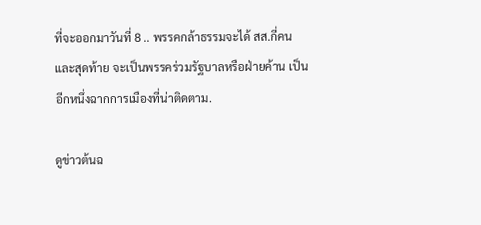ที่จะออกมาวันที่ 8 .. พรรคกล้าธรรมจะได้ สส.กี่คน และสุดท้าย จะเป็นพรรคร่วมรัฐบาลหรือฝ่ายค้าน เป็นอีกหนึ่งฉากการเมืองที่น่าติดตาม.

ดูข่าวต้นฉ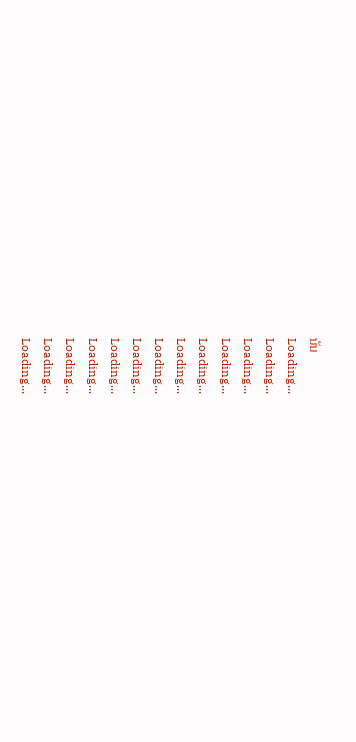บับ
Loading...
Loading...
Loading...
Loading...
Loading...
Loading...
Loading...
Loading...
Loading...
Loading...
Loading...
Loading...
Loading...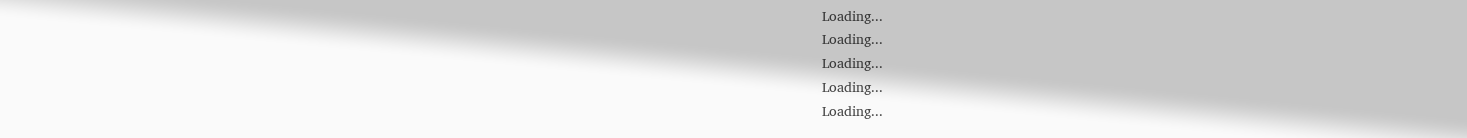Loading...
Loading...
Loading...
Loading...
Loading...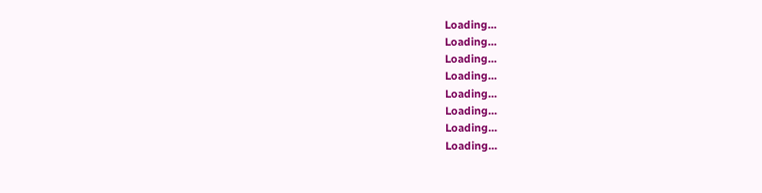Loading...
Loading...
Loading...
Loading...
Loading...
Loading...
Loading...
Loading...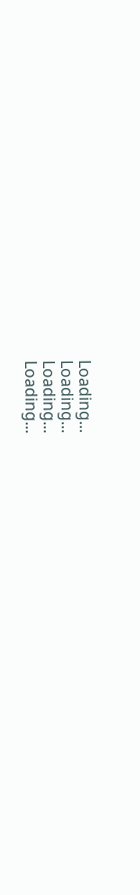Loading...
Loading...
Loading...
Loading...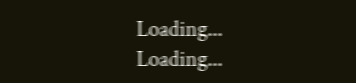Loading...
Loading...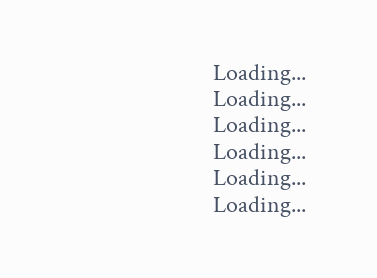Loading...
Loading...
Loading...
Loading...
Loading...
Loading...